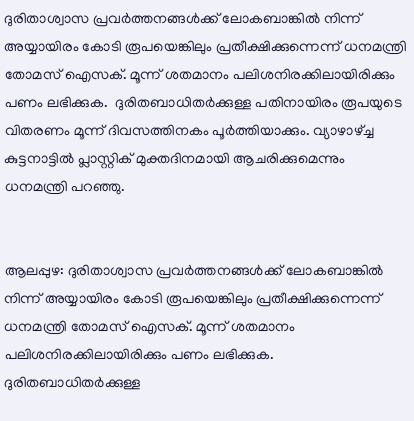ദുരിതാശ്വാസ പ്രവര്‍ത്തനങ്ങൾക്ക് ലോകബാങ്കിൽ നിന്ന് അയ്യായിരം കോടി രൂപയെങ്കിലും പ്രതീക്ഷിക്കുന്നെന്ന് ധനമന്ത്രി തോമസ് ഐസക്. മൂന്ന് ശതമാനം പലിശനിരക്കിലായിരിക്കും പണം ലഭിക്കുക.  ദുരിതബാധിതര്‍ക്കുള്ള പതിനായിരം രൂപയുടെ വിതരണം മൂന്ന് ദിവസത്തിനകം പൂര്‍ത്തിയാക്കും. വ്യാഴാഴ്ച്ച കുട്ടനാട്ടിൽ പ്ലാസ്റ്റിക് മുക്തദിനമായി ആചരിക്കുമെന്നും ധനമന്ത്രി പറഞ്ഞു.


ആലപ്പുഴ: ദുരിതാശ്വാസ പ്രവര്‍ത്തനങ്ങൾക്ക് ലോകബാങ്കിൽ നിന്ന് അയ്യായിരം കോടി രൂപയെങ്കിലും പ്രതീക്ഷിക്കുന്നെന്ന് ധനമന്ത്രി തോമസ് ഐസക്. മൂന്ന് ശതമാനം പലിശനിരക്കിലായിരിക്കും പണം ലഭിക്കുക. ദുരിതബാധിതര്‍ക്കുള്ള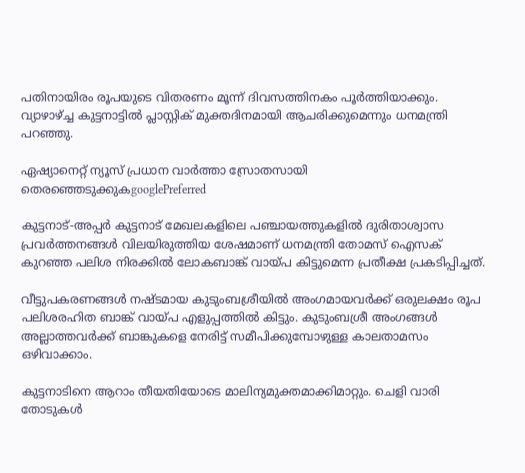പതിനായിരം രൂപയുടെ വിതരണം മൂന്ന് ദിവസത്തിനകം പൂര്‍ത്തിയാക്കും. വ്യാഴാഴ്ച്ച കുട്ടനാട്ടിൽ പ്ലാസ്റ്റിക് മുക്തദിനമായി ആചരിക്കുമെന്നും ധനമന്ത്രി പറഞ്ഞു.

ഏഷ്യാനെറ്റ് ന്യൂസ് പ്രധാന വാർത്താ സ്രോതസായി തെരഞ്ഞെടുക്കുകgooglePreferred

കുട്ടനാട്-അപ്പര്‍ കുട്ടനാട് മേഖലകളിലെ പഞ്ചായത്തുകളിൽ ദുരിതാശ്വാസ പ്രവര്‍ത്തനങ്ങൾ വിലയിരുത്തിയ ശേഷമാണ് ധനമന്ത്രി തോമസ് ഐസക് കുറഞ്ഞ പലിശ നിരക്കിൽ ലോകബാങ്ക് വായ്പ കിട്ടുമെന്ന പ്രതീക്ഷ പ്രകടിപ്പിച്ചത്.

വീട്ടുപകരണങ്ങൾ നഷ്ടമായ കുടുംബശ്രീയിൽ അംഗമായവര്‍ക്ക് ഒരുലക്ഷം രൂപ പലിശരഹിത ബാങ്ക് വായ്പ എളുപ്പത്തിൽ കിട്ടും. കുടുംബശ്രീ അംഗങ്ങൾ അല്ലാത്തവര്‍ക്ക് ബാങ്കുകളെ നേരിട്ട് സമീപിക്കുമ്പോഴുള്ള കാലതാമസം ഒഴിവാക്കാം.

കുട്ടനാടിനെ ആറാം തീയതിയോടെ മാലിന്യമുക്തമാക്കിമാറ്റും. ചെളി വാരി തോടുകള്‍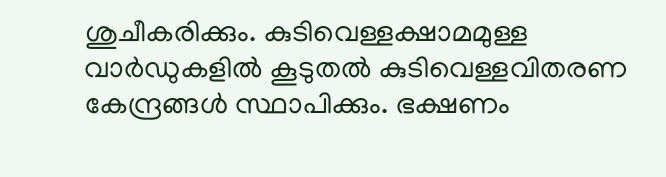ശുചീകരിക്കും. കുടിവെള്ളക്ഷാമമുള്ള വാര്‍ഡുകളിൽ കൂടുതൽ കുടിവെള്ളവിതരണ കേന്ദ്രങ്ങൾ സ്ഥാപിക്കും. ഭക്ഷണം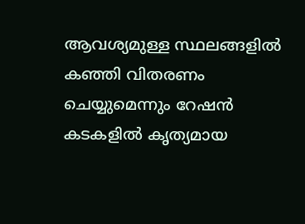ആവശ്യമുള്ള സ്ഥലങ്ങളിൽ കഞ്ഞി വിതരണം ചെയ്യുമെന്നും റേഷൻ കടകളിൽ കൃത്യമായ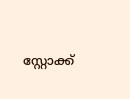സ്റ്റോക്ക്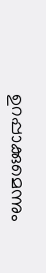ഉറപ്പാക്കുമെന്നും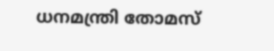ധനമന്ത്രി തോമസ്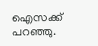ഐസക്ക് പറ‍ഞ്ഞു.